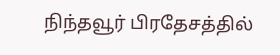நிந்தவூர் பிரதேசத்தில்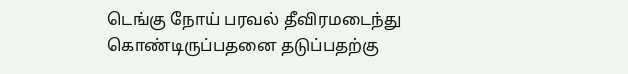டெங்கு நோய் பரவல் தீவிரமடைந்து கொண்டிருப்பதனை தடுப்பதற்கு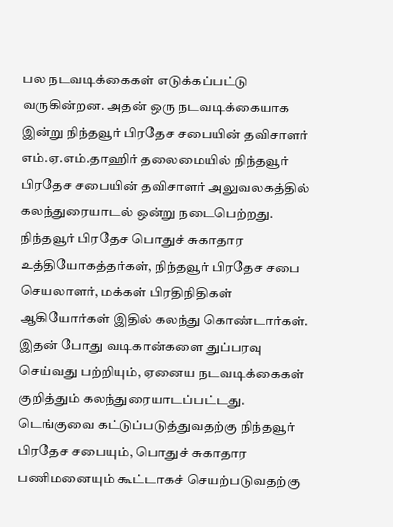பல நடவடிக்கைகள் எடுக்கப்பட்டு வருகின்றன. அதன் ஒரு நடவடிக்கையாக இன்று நிந்தவூர் பிரதேச சபையின் தவிசாளர் எம்.ஏ.எம்.தாஹிர் தலைமையில் நிந்தவூர் பிரதேச சபையின் தவிசாளர் அலுவலகத்தில் கலந்துரையாடல் ஒன்று நடைபெற்றது. நிந்தவூர் பிரதேச பொதுச் சுகாதார உத்தியோகத்தர்கள், நிந்தவூர் பிரதேச சபை செயலாளர், மக்கள் பிரதிநிதிகள் ஆகியோர்கள் இதில் கலந்து கொண்டார்கள்.
இதன் போது வடிகான்களை துப்பரவு செய்வது பற்றியும், ஏனைய நடவடிக்கைகள் குறித்தும் கலந்துரையாடப்பட்டது.
டெங்குவை கட்டுப்படுத்துவதற்கு நிந்தவூர் பிரதேச சபையும், பொதுச் சுகாதார பணிமனையும் கூட்டாகச் செயற்படுவதற்கு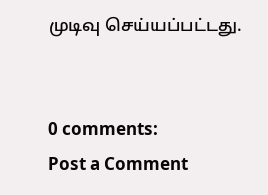முடிவு செய்யப்பட்டது.


0 comments:
Post a Comment